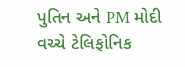પુતિન અને PM મોદી વચ્ચે ટેલિફોનિક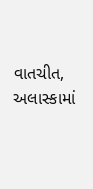વાતચીત, અલાસ્કામાં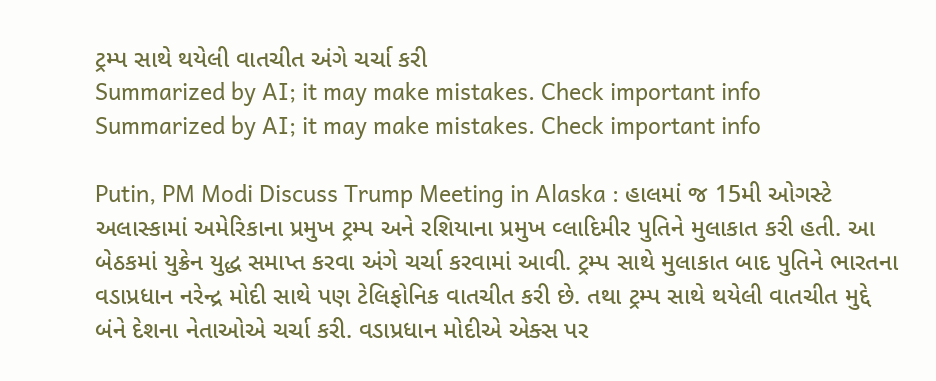ટ્રમ્પ સાથે થયેલી વાતચીત અંગે ચર્ચા કરી
Summarized by AI; it may make mistakes. Check important info
Summarized by AI; it may make mistakes. Check important info

Putin, PM Modi Discuss Trump Meeting in Alaska : હાલમાં જ 15મી ઓગસ્ટે અલાસ્કામાં અમેરિકાના પ્રમુખ ટ્રમ્પ અને રશિયાના પ્રમુખ વ્લાદિમીર પુતિને મુલાકાત કરી હતી. આ બેઠકમાં યુક્રેન યુદ્ધ સમાપ્ત કરવા અંગે ચર્ચા કરવામાં આવી. ટ્રમ્પ સાથે મુલાકાત બાદ પુતિને ભારતના વડાપ્રધાન નરેન્દ્ર મોદી સાથે પણ ટેલિફોનિક વાતચીત કરી છે. તથા ટ્રમ્પ સાથે થયેલી વાતચીત મુદ્દે બંને દેશના નેતાઓએ ચર્ચા કરી. વડાપ્રધાન મોદીએ એક્સ પર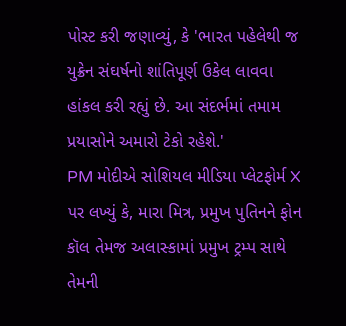પોસ્ટ કરી જણાવ્યું, કે 'ભારત પહેલેથી જ યુક્રેન સંઘર્ષનો શાંતિપૂર્ણ ઉકેલ લાવવા હાંકલ કરી રહ્યું છે. આ સંદર્ભમાં તમામ પ્રયાસોને અમારો ટેકો રહેશે.'
PM મોદીએ સોશિયલ મીડિયા પ્લેટફોર્મ X પર લખ્યું કે, મારા મિત્ર, પ્રમુખ પુતિનને ફોન કૉલ તેમજ અલાસ્કામાં પ્રમુખ ટ્રમ્પ સાથે તેમની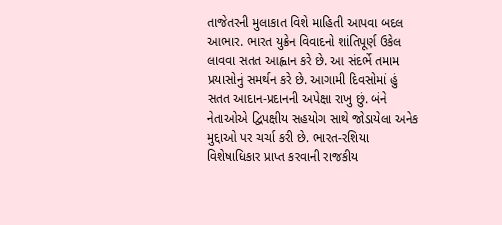તાજેતરની મુલાકાત વિશે માહિતી આપવા બદલ આભાર. ભારત યુક્રેન વિવાદનો શાંતિપૂર્ણ ઉકેલ લાવવા સતત આહ્વાન કરે છે. આ સંદર્ભે તમામ પ્રયાસોનું સમર્થન કરે છે. આગામી દિવસોમાં હું સતત આદાન-પ્રદાનની અપેક્ષા રાખુ છું. બંને નેતાઓએ દ્વિપક્ષીય સહયોગ સાથે જોડાયેલા અનેક મુદ્દાઓ પર ચર્ચા કરી છે. ભારત-રશિયા વિશેષાધિકાર પ્રાપ્ત કરવાની રાજકીય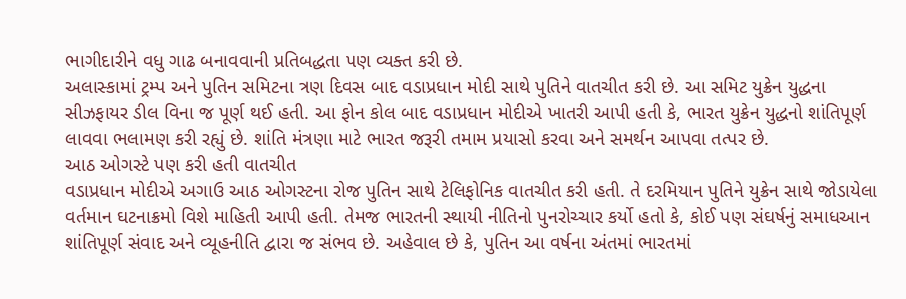ભાગીદારીને વધુ ગાઢ બનાવવાની પ્રતિબદ્ધતા પણ વ્યક્ત કરી છે.
અલાસ્કામાં ટ્રમ્પ અને પુતિન સમિટના ત્રણ દિવસ બાદ વડાપ્રધાન મોદી સાથે પુતિને વાતચીત કરી છે. આ સમિટ યુક્રેન યુદ્ધના સીઝફાયર ડીલ વિના જ પૂર્ણ થઈ હતી. આ ફોન કોલ બાદ વડાપ્રધાન મોદીએ ખાતરી આપી હતી કે, ભારત યુક્રેન યુદ્ધનો શાંતિપૂર્ણ લાવવા ભલામણ કરી રહ્યું છે. શાંતિ મંત્રણા માટે ભારત જરૂરી તમામ પ્રયાસો કરવા અને સમર્થન આપવા તત્પર છે.
આઠ ઓગસ્ટે પણ કરી હતી વાતચીત
વડાપ્રધાન મોદીએ અગાઉ આઠ ઓગસ્ટના રોજ પુતિન સાથે ટેલિફોનિક વાતચીત કરી હતી. તે દરમિયાન પુતિને યુક્રેન સાથે જોડાયેલા વર્તમાન ઘટનાક્રમો વિશે માહિતી આપી હતી. તેમજ ભારતની સ્થાયી નીતિનો પુનરોચ્ચાર કર્યો હતો કે, કોઈ પણ સંઘર્ષનું સમાધઆન શાંતિપૂર્ણ સંવાદ અને વ્યૂહનીતિ દ્વારા જ સંભવ છે. અહેવાલ છે કે, પુતિન આ વર્ષના અંતમાં ભારતમાં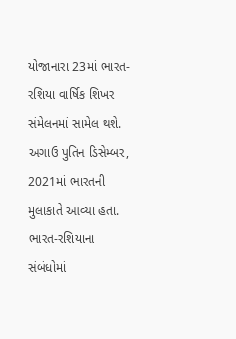યોજાનારા 23માં ભારત-રશિયા વાર્ષિક શિખર સંમેલનમાં સામેલ થશે. અગાઉ પુતિન ડિસેમ્બર, 2021માં ભારતની મુલાકાતે આવ્યા હતા.
ભારત-રશિયાના સંબંધોમાં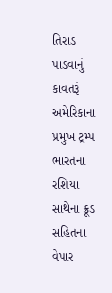તિરાડ પાડવાનું કાવતરૂં
અમેરિકાના પ્રમુખ ટ્રમ્પ ભારતના રશિયા સાથેના ક્રૂડ સહિતના વેપાર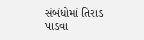સંબંધોમાં તિરાડ પાડવા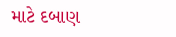માટે દબાણ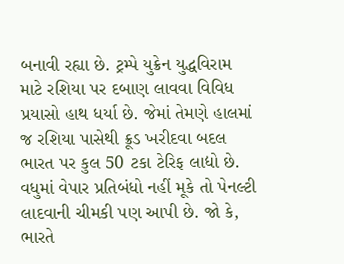બનાવી રહ્યા છે. ટ્રમ્પે યુક્રેન યુદ્ધવિરામ માટે રશિયા પર દબાણ લાવવા વિવિધ પ્રયાસો હાથ ધર્યા છે. જેમાં તેમણે હાલમાં જ રશિયા પાસેથી ક્રૂડ ખરીદવા બદલ ભારત પર કુલ 50 ટકા ટેરિફ લાદ્યો છે. વધુમાં વેપાર પ્રતિબંધો નહીં મૂકે તો પેનલ્ટી લાદવાની ચીમકી પણ આપી છે. જો કે, ભારતે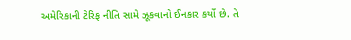અમેરિકાની ટેરિફ નીતિ સામે ઝૂકવાનો ઈનકાર કર્યો છે. તે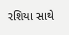રશિયા સાથે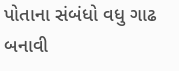પોતાના સંબંધો વધુ ગાઢ બનાવી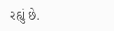રહ્યું છે.